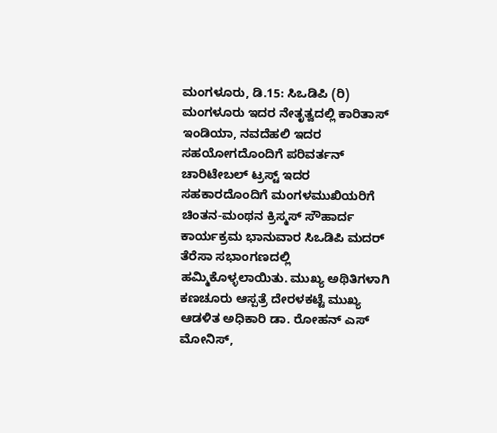ಮಂಗಳೂರು, ಡಿ.15: ಸಿಒಡಿಪಿ (ರಿ) ಮಂಗಳೂರು ಇದರ ನೇತೃತ್ವದಲ್ಲಿ ಕಾರಿತಾಸ್ ಇಂಡಿಯಾ, ನವದೆಹಲಿ ಇದರ ಸಹಯೋಗದೊಂದಿಗೆ ಪರಿವರ್ತನ್ ಚಾರಿಟೇಬಲ್ ಟ್ರಸ್ಟ್ ಇದರ ಸಹಕಾರದೊಂದಿಗೆ ಮಂಗಳಮುಖಿಯರಿಗೆ ಚಿಂತನ-ಮಂಥನ ಕ್ರಿಸ್ಮಸ್ ಸೌಹಾರ್ದ ಕಾರ್ಯಕ್ರಮ ಭಾನುವಾರ ಸಿಒಡಿಪಿ ಮದರ್ ತೆರೆಸಾ ಸಭಾಂಗಣದಲ್ಲಿ ಹಮ್ಮಿಕೊಳ್ಳಲಾಯಿತು. ಮುಖ್ಯ ಅಥಿತಿಗಳಾಗಿ ಕಣಚೂರು ಆಸ್ಪತ್ರೆ ದೇರಳಕಟ್ಟೆ ಮುಖ್ಯ ಆಡಳಿತ ಅಧಿಕಾರಿ ಡಾ. ರೋಹನ್ ಎಸ್ ಮೋನಿಸ್,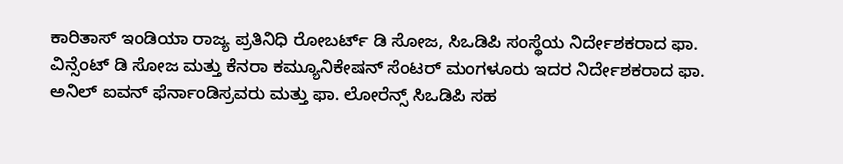ಕಾರಿತಾಸ್ ಇಂಡಿಯಾ ರಾಜ್ಯ ಪ್ರತಿನಿಧಿ ರೋಬರ್ಟ್ ಡಿ ಸೋಜ, ಸಿಒಡಿಪಿ ಸಂಸ್ಥೆಯ ನಿರ್ದೇಶಕರಾದ ಫಾ. ವಿನ್ಸೆಂಟ್ ಡಿ ಸೋಜ ಮತ್ತು ಕೆನರಾ ಕಮ್ಯೂನಿಕೇಷನ್ ಸೆಂಟರ್ ಮಂಗಳೂರು ಇದರ ನಿರ್ದೇಶಕರಾದ ಫಾ. ಅನಿಲ್ ಐವನ್ ಫೆರ್ನಾಂಡಿಸ್ರವರು ಮತ್ತು ಫಾ. ಲೋರೆನ್ಸ್ ಸಿಒಡಿಪಿ ಸಹ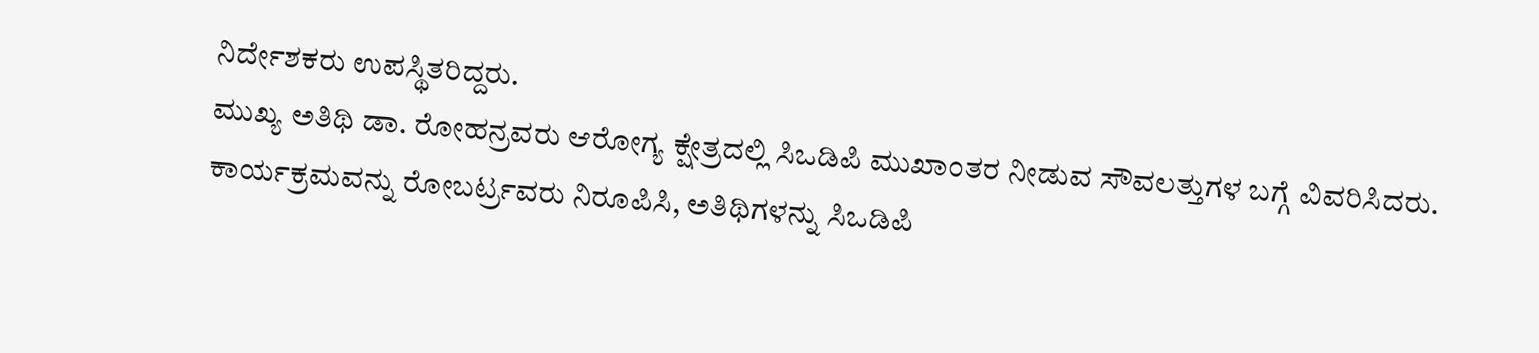ನಿರ್ದೇಶಕರು ಉಪಸ್ಥಿತರಿದ್ದರು.
ಮುಖ್ಯ ಅತಿಥಿ ಡಾ. ರೋಹನ್ರವರು ಆರೋಗ್ಯ ಕ್ಷೇತ್ರದಲ್ಲಿ ಸಿಒಡಿಪಿ ಮುಖಾಂತರ ನೀಡುವ ಸೌವಲತ್ತುಗಳ ಬಗ್ಗೆ ವಿವರಿಸಿದರು. ಕಾರ್ಯಕ್ರಮವನ್ನು ರೋಬರ್ಟ್ರವರು ನಿರೂಪಿಸಿ, ಅತಿಥಿಗಳನ್ನು ಸಿಒಡಿಪಿ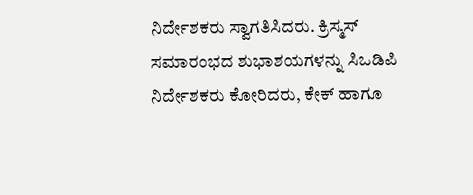ನಿರ್ದೇಶಕರು ಸ್ವಾಗತಿಸಿದರು. ಕ್ರಿಸ್ಮಸ್ ಸಮಾರಂಭದ ಶುಭಾಶಯಗಳನ್ನು ಸಿಒಡಿಪಿ ನಿರ್ದೇಶಕರು ಕೋರಿದರು, ಕೇಕ್ ಹಾಗೂ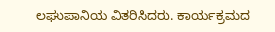ಲಘುಪಾನಿಯ ವಿತರಿಸಿದರು. ಕಾರ್ಯಕ್ರಮದ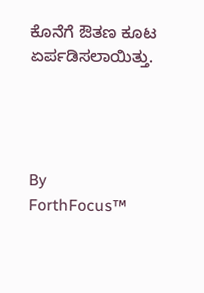ಕೊನೆಗೆ ಔತಣ ಕೂಟ ಏರ್ಪಡಿಸಲಾಯಿತ್ತು.




By
ForthFocus™